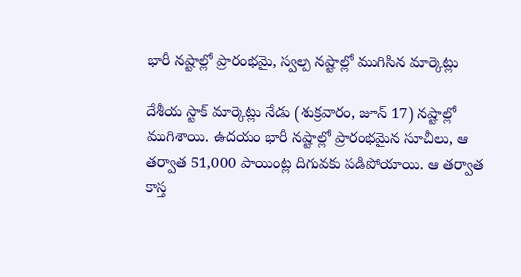భారీ నష్టాల్లో ప్రారంభమై, స్వల్ప నష్టాల్లో ముగిసిన మార్కెట్లు

దేశీయ స్టాక్ మార్కెట్లు నేడు (శుక్రవారం, జూన్ 17) నష్టాల్లో ముగిశాయి. ఉదయం భారీ నష్టాల్లో ప్రారంభమైన సూచీలు, ఆ తర్వాత 51,000 పాయింట్ల దిగువకు పడిపోయాయి. ఆ తర్వాత కాస్త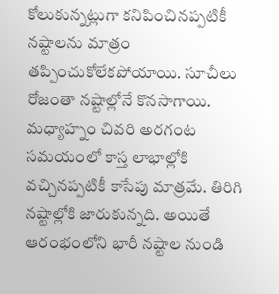కోలుకున్నట్లుగా కనిపించినప్పటికీ నష్టాలను మాత్రం తప్పించుకోలేకపోయాయి. సూచీలు రోజంతా నష్టాల్లోనే కొనసాగాయి. మధ్యాహ్నం చివరి అరగంట సమయంలో కాస్త లాభాల్లోకి వచ్చినప్పటికీ కాసేపు మాత్రమే. తిరిగి నష్టాల్లోకి జారుకున్నది. అయితే ఆరంభంలోని భారీ నష్టాల నుండి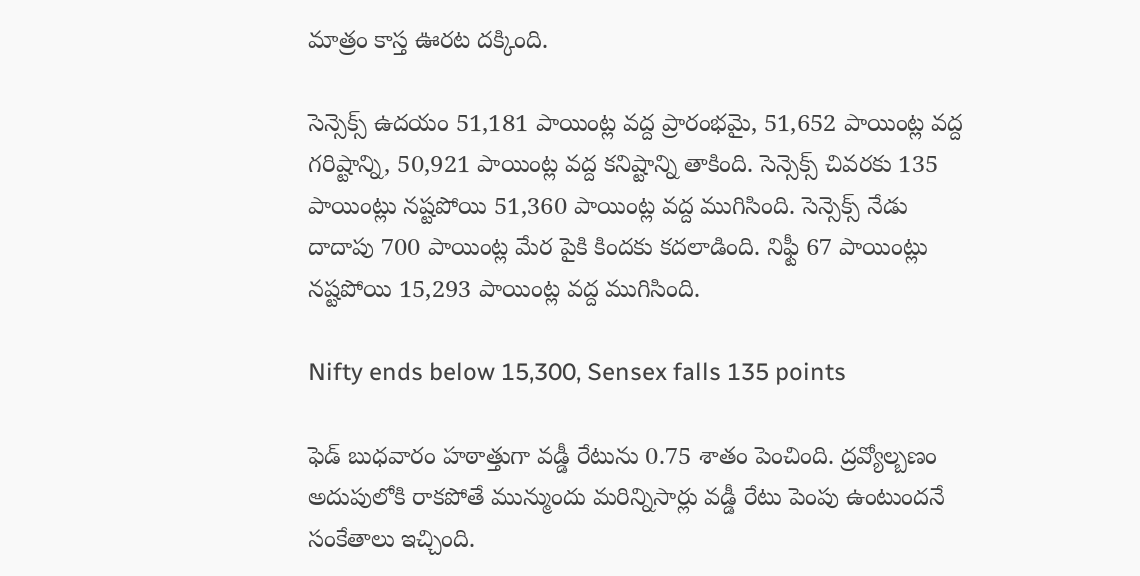మాత్రం కాస్త ఊరట దక్కింది.

సెన్సెక్స్ ఉదయం 51,181 పాయింట్ల వద్ద ప్రారంభమై, 51,652 పాయింట్ల వద్ద గరిష్టాన్ని, 50,921 పాయింట్ల వద్ద కనిష్టాన్ని తాకింది. సెన్సెక్స్ చివరకు 135 పాయింట్లు నష్టపోయి 51,360 పాయింట్ల వద్ద ముగిసింది. సెన్సెక్స్ నేడు దాదాపు 700 పాయింట్ల మేర పైకి కిందకు కదలాడింది. నిఫ్టీ 67 పాయింట్లు నష్టపోయి 15,293 పాయింట్ల వద్ద ముగిసింది.

Nifty ends below 15,300, Sensex falls 135 points

ఫెడ్ బుధవారం హఠాత్తుగా వడ్డీ రేటును 0.75 శాతం పెంచింది. ద్రవ్యోల్బణం అదుపులోకి రాకపోతే మున్ముందు మరిన్నిసార్లు వడ్డీ రేటు పెంపు ఉంటుందనే సంకేతాలు ఇచ్చింది.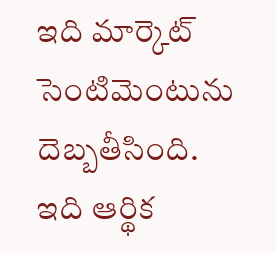ఇది మార్కెట్ సెంటిమెంటును దెబ్బతీసింది. ఇది ఆర్థిక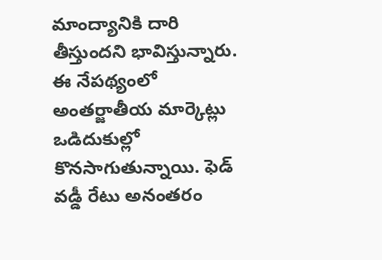మాంద్యానికి దారి తీస్తుందని భావిస్తున్నారు. ఈ నేపథ్యంలో అంతర్జాతీయ మార్కెట్లు ఒడిదుకుల్లో కొనసాగుతున్నాయి. ఫెడ్ వడ్డీ రేటు అనంతరం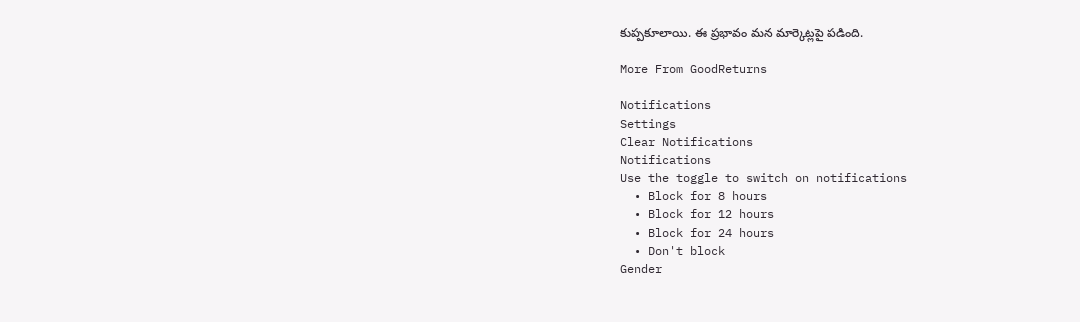కుప్పకూలాయి. ఈ ప్రభావం మన మార్కెట్లపై పడింది.

More From GoodReturns

Notifications
Settings
Clear Notifications
Notifications
Use the toggle to switch on notifications
  • Block for 8 hours
  • Block for 12 hours
  • Block for 24 hours
  • Don't block
Gender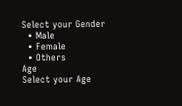Select your Gender
  • Male
  • Female
  • Others
Age
Select your Age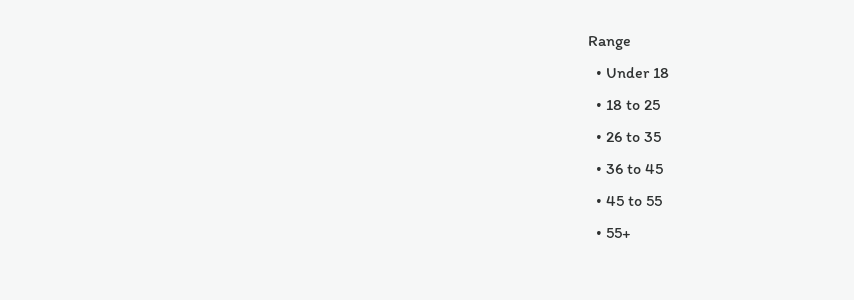Range
  • Under 18
  • 18 to 25
  • 26 to 35
  • 36 to 45
  • 45 to 55
  • 55+